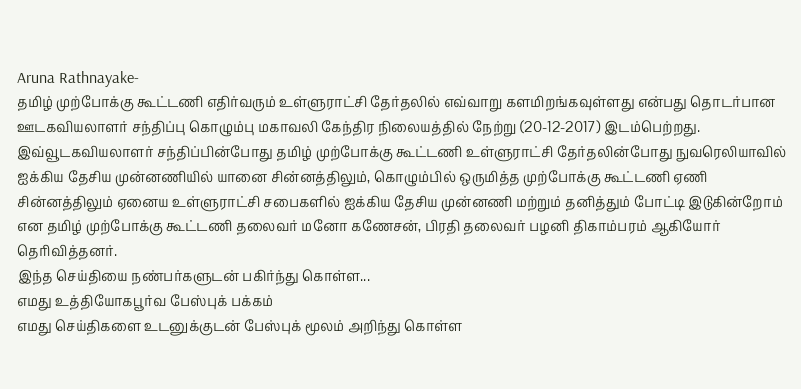Aruna Rathnayake-
தமிழ் முற்போக்கு கூட்டணி எதிர்வரும் உள்ளுராட்சி தேர்தலில் எவ்வாறு களமிறங்கவுள்ளது என்பது தொடர்பான ஊடகவியலாளர் சந்திப்பு கொழும்பு மகாவலி கேந்திர நிலையத்தில் நேற்று (20-12-2017) இடம்பெற்றது.
இவ்வூடகவியலாளர் சந்திப்பின்போது தமிழ் முற்போக்கு கூட்டணி உள்ளுராட்சி தேர்தலின்போது நுவரெலியாவில் ஐக்கிய தேசிய முன்னணியில் யானை சின்னத்திலும், கொழும்பில் ஒருமித்த முற்போக்கு கூட்டணி ஏணி சின்னத்திலும் ஏனைய உள்ளுராட்சி சபைகளில் ஐக்கிய தேசிய முன்னணி மற்றும் தனித்தும் போட்டி இடுகின்றோம் என தமிழ் முற்போக்கு கூட்டணி தலைவர் மனோ கணேசன், பிரதி தலைவர் பழனி திகாம்பரம் ஆகியோர் தெரிவித்தனர்.
இந்த செய்தியை நண்பர்களுடன் பகிர்ந்து கொள்ள...
எமது உத்தியோகபூர்வ பேஸ்புக் பக்கம்
எமது செய்திகளை உடனுக்குடன் பேஸ்புக் மூலம் அறிந்து கொள்ள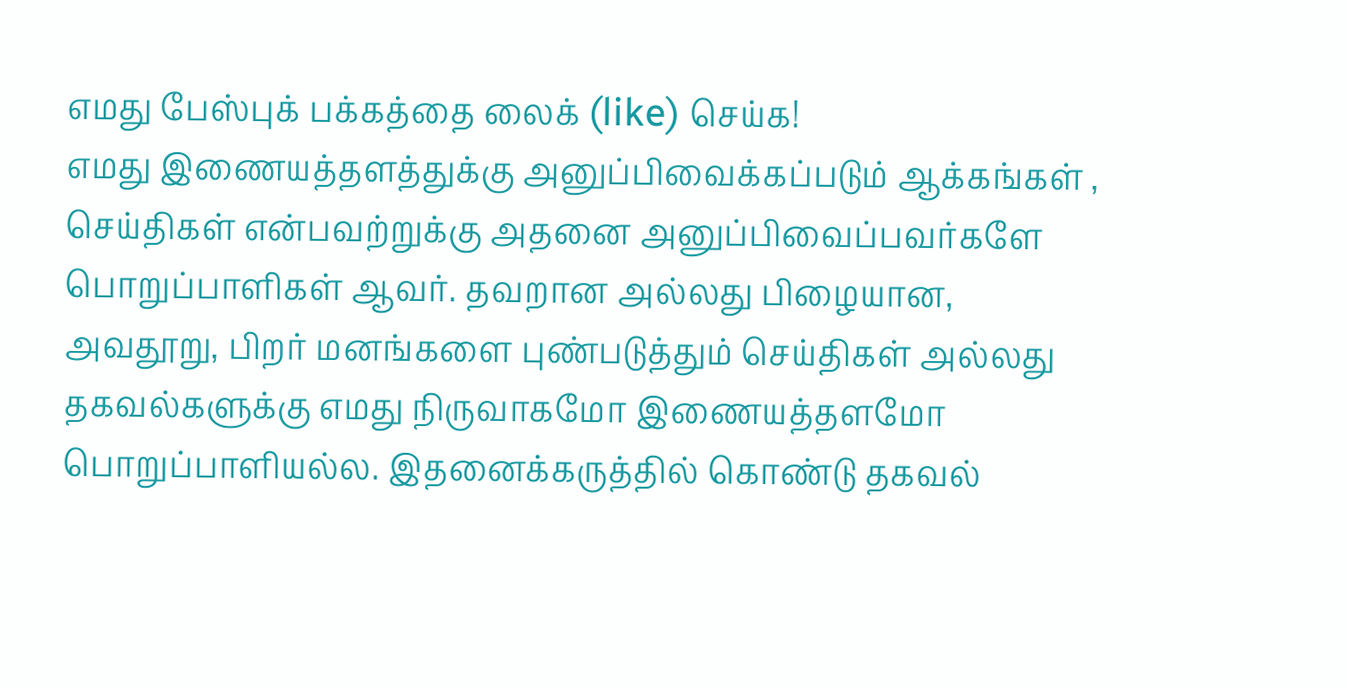எமது பேஸ்புக் பக்கத்தை லைக் (like) செய்க!
எமது இணையத்தளத்துக்கு அனுப்பிவைக்கப்படும் ஆக்கங்கள் , செய்திகள் என்பவற்றுக்கு அதனை அனுப்பிவைப்பவர்களே பொறுப்பாளிகள் ஆவர். தவறான அல்லது பிழையான, அவதூறு, பிறர் மனங்களை புண்படுத்தும் செய்திகள் அல்லது தகவல்களுக்கு எமது நிருவாகமோ இணையத்தளமோ பொறுப்பாளியல்ல. இதனைக்கருத்தில் கொண்டு தகவல்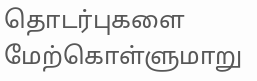தொடர்புகளை மேற்கொள்ளுமாறு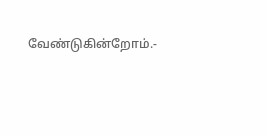வேண்டுகின்றோம்.-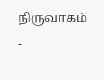நிருவாகம் -